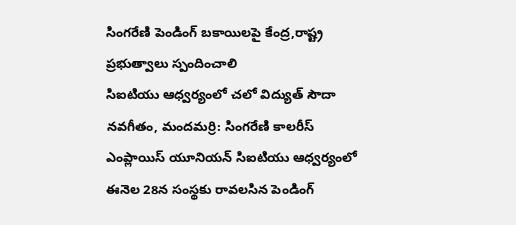సింగరేణి పెండింగ్ బకాయిలపై కేంద్ర,రాష్ట్ర ప్రభుత్వాలు స్పందించాలి
సిఐటియు ఆధ్వర్యంలో చలో విద్యుత్ సౌదా నవగీతం, మందమర్రి: సింగరేణి కాలరీస్ ఎంప్లాయిస్ యూనియన్ సిఐటియు ఆధ్వర్యంలో ఈనెల 28న సంస్థకు రావలసిన పెండింగ్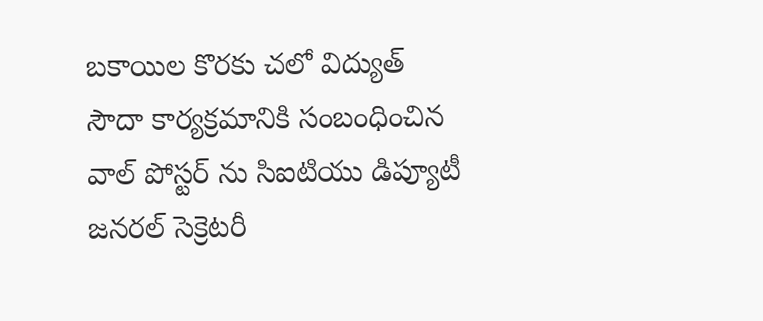బకాయిల కొరకు చలో విద్యుత్ సౌదా కార్యక్రమానికి సంబంధించిన వాల్ పోస్టర్ ను సిఐటియు డిప్యూటీ జనరల్ సెక్రెటరీ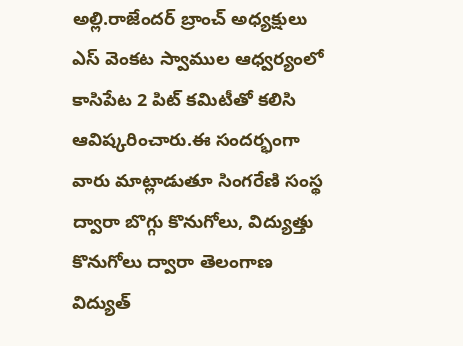అల్లి.రాజేందర్ బ్రాంచ్ అధ్యక్షులు ఎస్ వెంకట స్వాముల ఆధ్వర్యంలో కాసిపేట 2 పిట్ కమిటీతో కలిసి ఆవిష్కరించారు.ఈ సందర్భంగా వారు మాట్లాడుతూ సింగరేణి సంస్థ ద్వారా బొగ్గు కొనుగోలు, విద్యుత్తు కొనుగోలు ద్వారా తెలంగాణ విద్యుత్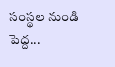సంస్థల నుండి పెద్ద...